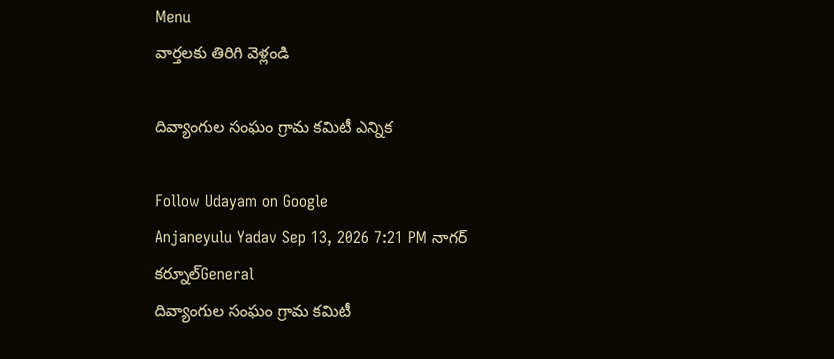Menu
వార్తలకు తిరిగి వెళ్లండి

దివ్యాంగుల సంఘం గ్రామ కమిటీ ఎన్నిక

Follow Udayam on Google
Anjaneyulu Yadav Sep 13, 2026 7:21 PM నాగర్ కర్నూల్General
దివ్యాంగుల సంఘం గ్రామ కమిటీ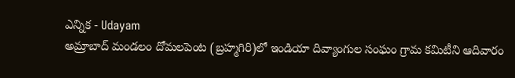ఎన్నిక - Udayam
అమ్రాబాద్ మండలం దోమలపెంట (బ్రహ్మగిరి)లో ఇండియా దివ్యాంగుల సంఘం గ్రామ కమిటీని ఆదివారం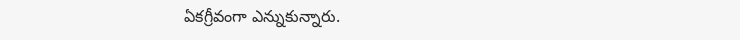ఏకగ్రీవంగా ఎన్నుకున్నారు.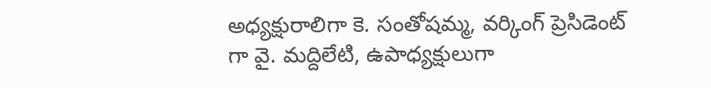అధ్యక్షురాలిగా కె. సంతోషమ్మ, వర్కింగ్‌ ప్రెసిడెంట్‌ గా వై. మద్దిలేటి, ఉపాధ్యక్షులుగా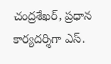చంద్రశేఖర్, ప్రధాన కార్యదర్శిగా ఎస్.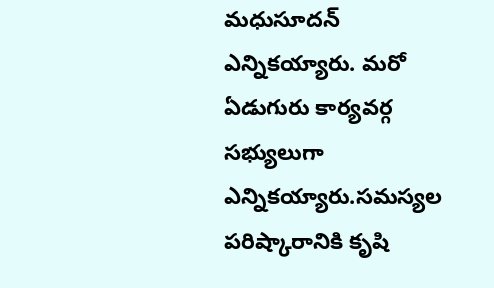మధుసూదన్ ఎన్నికయ్యారు. మరో ఏడుగురు కార్యవర్గ సభ్యులుగా ఎన్నికయ్యారు.సమస్యల పరిష్కారానికి కృషి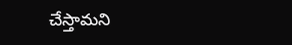చేస్తామని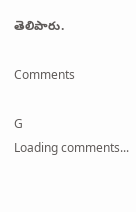తెలిపారు.

Comments

G
Loading comments...